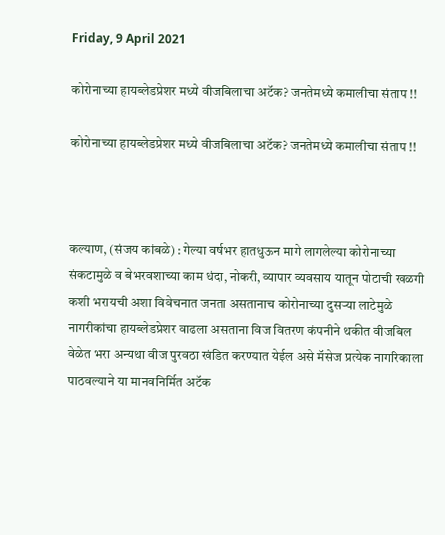Friday, 9 April 2021

कोरोनाच्या हायब्लेडप्रेशर मध्ये वीजबिलाचा अटॅक? जनतेमध्ये कमालीचा संताप !!

कोरोनाच्या हायब्लेडप्रेशर मध्ये वीजबिलाचा अटॅक? जनतेमध्ये कमालीचा संताप !!



कल्याण, (संजय कांबळे) : गेल्या वर्षभर हातधुऊन मागे लागलेल्या कोरोनाच्या संकटामुळे व बेभरवशाच्या काम धंदा, नोकरी, व्यापार व्यवसाय यातून पोटाची खळगी कशी भरायची अशा विवेचनात जनता असतानाच कोरोनाच्या दुसर्‍या लाटेमुळे नागरीकांचा हायब्लेडप्रेशर वाढला असताना विज वितरण कंपनीने थकीत वीजबिल वेळेत भरा अन्यथा वीज पुरवठा खंडित करण्यात येईल असे मॅसेज प्रत्येक नागरिकाला पाठवल्याने या मानवनिर्मित अटॅक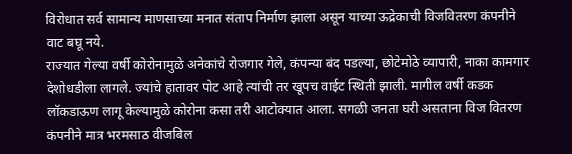विरोधात सर्व सामान्य माणसाच्या मनात संताप निर्माण झाला असून याच्या ऊद्रेकाची विजवितरण कंपनीने वाट बघू नये.
राज्यात गेल्या वर्षी कोरोनामुळे अनेकांचे रोजगार गेले, कंपन्या बंद पडल्या, छोटेमोठे व्यापारी, नाका कामगार देशोधडीला लागले. ज्यांचे हातावर पोट आहे त्यांची तर खूपच वाईट स्थिती झाली. मागील वर्षी कडक लॉकडाऊण लागू केल्यामुळे कोरोना कसा तरी आटोक्यात आला. सगळी जनता घरी असताना विज वितरण कंपनीने मात्र भरमसाठ वीजबिल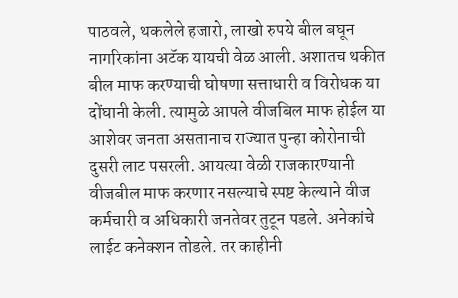पाठवले, थकलेले हजारो, लाखो रुपये बील बघून नागरिकांना अटॅक यायची वेळ आली. अशातच थकीत बील माफ करण्याची घोषणा सत्ताधारी व विरोधक या दोंघानी केली. त्यामुळे आपले वीजबिल माफ होईल या आशेवर जनता असतानाच राज्यात पुन्हा कोरोनाची दुसरी लाट पसरली. आयत्या वेळी राजकारण्यानी वीजबील माफ करणार नसल्याचे स्पष्ट केल्याने वीज कर्मचारी व अधिकारी जनतेवर तुटून पडले. अनेकांचे लाईट कनेक्शन तोडले. तर काहीनी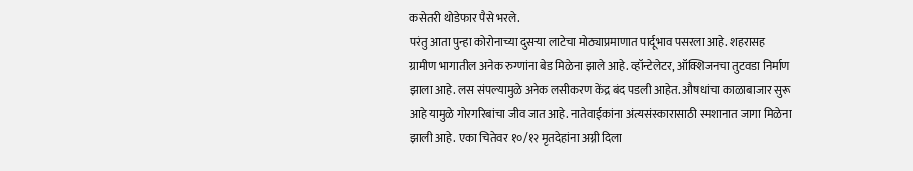कसेतरी थोडेफार पैसे भरले.
परंतु आता पुन्हा कोरोनाच्या दुसर्‍या लाटेचा मोठ्याप्रमाणात पार्दूभाव पसरला आहे. शहरासह ग्रामीण भागातील अनेक रुग्णांना बेड मिळेना झाले आहे. व्हॉन्टेलेटर, ऑक्शिजनचा तुटवडा निर्माण झाला आहे. लस संपल्यामुळे अनेक लसीकरण केंद्र बंद पडली आहेत. औषधांचा काळाबाजार सुरू आहे यामुळे गोरगरिबांचा जीव जात आहे. नातेवाईकांना अंत्यसंस्कारासाठी स्मशानात जागा मिळेना झाली आहे. एका चितेवर १०/१२ मृतदेहांना अग्नी दिला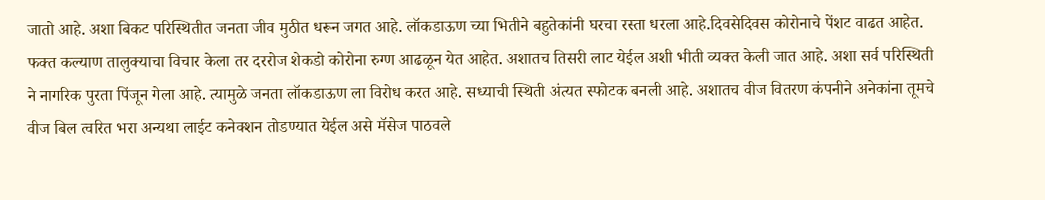जातो आहे. अशा बिकट परिस्थितीत जनता जीव मुठीत धरून जगत आहे. लॉकडाऊण च्या भितीने बहुतेकांनी घरचा रस्ता धरला आहे.दिवसेदिवस कोरोनाचे पेंशट वाढत आहेत. फक्त कल्याण तालुक्याचा विचार केला तर दररोज शेकडो कोरोना रुग्ण आढळून येत आहेत. अशातच तिसरी लाट येईल अशी भीती व्यक्त केली जात आहे. अशा सर्व परिस्थिती ने नागरिक पुरता पिंजून गेला आहे. त्यामुळे जनता लॉकडाऊण ला विरोध करत आहे. सध्याची स्थिती अंत्यत स्फोटक बनली आहे. अशातच वीज वितरण कंपनीने अनेकांना तूमचे वीज बिल त्वरित भरा अन्यथा लाईट कनेक्शन तोडण्यात येईल असे मॅसेज पाठवले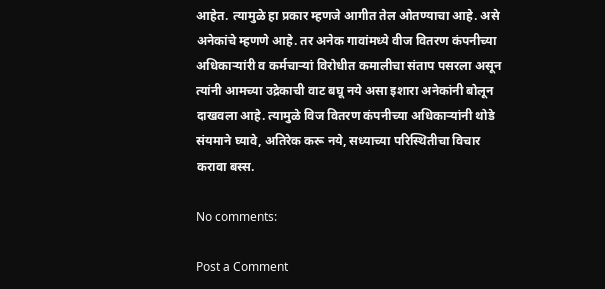आहेत. त्यामुळे हा प्रकार म्हणजे आगीत तेल ओतण्याचा आहे. असे अनेकांचे म्हणणे आहे. तर अनेक गावांमध्ये वीज वितरण कंपनीच्या अधिकाऱ्यांरी व कर्मचाऱ्यां विरोधीत कमालीचा संताप पसरला असून त्यांनी आमच्या उद्रेकाची वाट बघू नये असा इशारा अनेकांनी बोलून दाखवला आहे. त्यामुळे विज वितरण कंपनीच्या अधिकाऱ्यांनी थोडे संयमाने घ्यावे, अतिरेक करू नये, सध्याच्या परिस्थितीचा विचार करावा बस्स.

No comments:

Post a Comment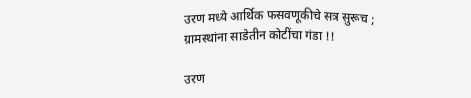उरण मध्ये आर्थिक फसवणूकीचे सत्र सुरूच ; ग्रामस्थांना साडेतीन कोटींचा गंडा !!

उरण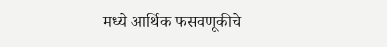मध्ये आर्थिक फसवणूकीचे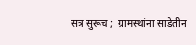सत्र सुरूच ;  ग्रामस्थांना साडेतीन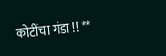कोटींचा गंडा !! **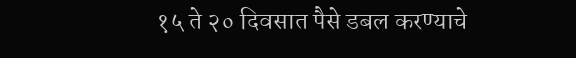१५ ते २० दिवसात पैसे डबल करण्याचे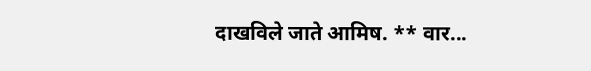दाखविले जाते आमिष. ** वार...